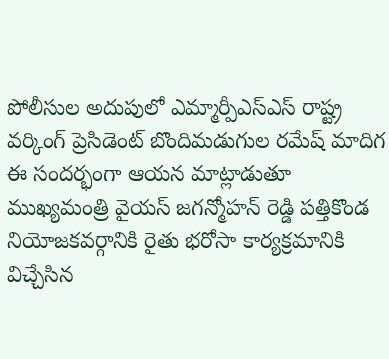పోలీసుల అదుపులో ఎమ్మార్పీఎస్ఎస్ రాష్ట్ర వర్కింగ్ ప్రెసిడెంట్ బొందిమడుగుల రమేష్ మాదిగ
ఈ సందర్భంగా ఆయన మాట్లాడుతూ ముఖ్యమంత్రి వైయస్ జగన్మోహన్ రెడ్డి పత్తికొండ నియోజకవర్గానికి రైతు భరోసా కార్యక్రమానికి విచ్చేసిన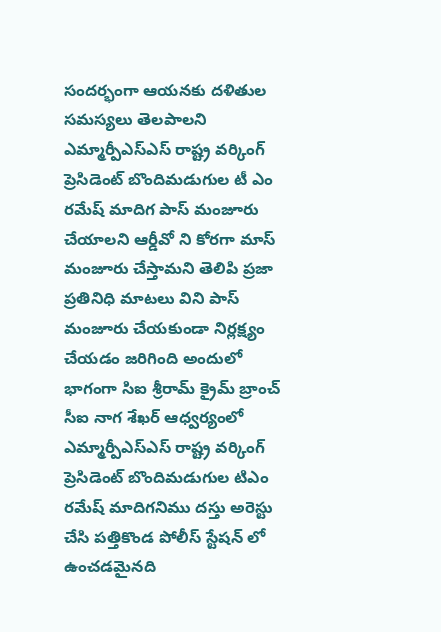సందర్భంగా ఆయనకు దళితుల సమస్యలు తెలపాలని ఎమ్మార్పీఎస్ఎస్ రాష్ట్ర వర్కింగ్ ప్రెసిడెంట్ బొందిమడుగుల టీ ఎం రమేష్ మాదిగ పాస్ మంజూరు చేయాలని ఆర్డీవో ని కోరగా మాస్ మంజూరు చేస్తామని తెలిపి ప్రజా ప్రతినిధి మాటలు విని పాస్ మంజూరు చేయకుండా నిర్లక్ష్యం చేయడం జరిగింది అందులో భాగంగా సిఐ శ్రీరామ్ క్రైమ్ బ్రాంచ్ సీఐ నాగ శేఖర్ ఆధ్వర్యంలో ఎమ్మార్పీఎస్ఎస్ రాష్ట్ర వర్కింగ్ ప్రెసిడెంట్ బొందిమడుగుల టిఎం రమేష్ మాదిగనిము దస్తు అరెస్టు చేసి పత్తికొండ పోలీస్ స్టేషన్ లో ఉంచడమైనది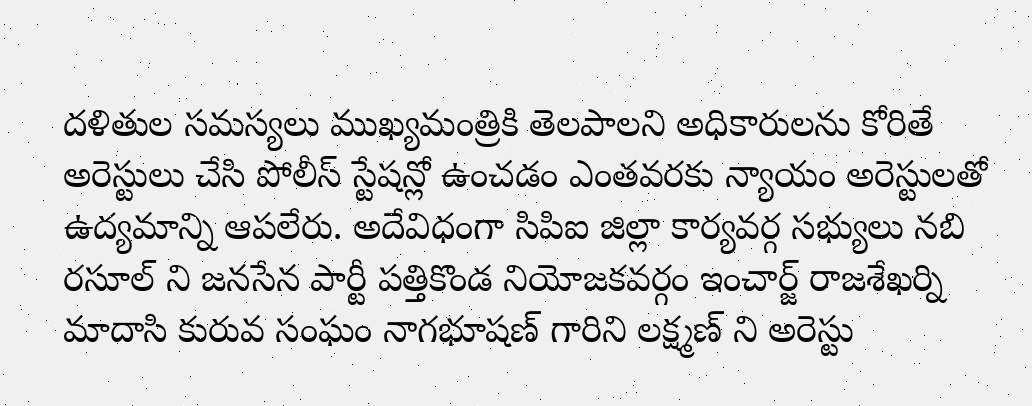దళితుల సమస్యలు ముఖ్యమంత్రికి తెలపాలని అధికారులను కోరితే అరెస్టులు చేసి పోలీస్ స్టేషన్లో ఉంచడం ఎంతవరకు న్యాయం అరెస్టులతో ఉద్యమాన్ని ఆపలేరు. అదేవిధంగా సిపిఐ జిల్లా కార్యవర్గ సభ్యులు నబి రసూల్ ని జనసేన పార్టీ పత్తికొండ నియోజకవర్గం ఇంచార్జ్ రాజశేఖర్ని మాదాసి కురువ సంఘం నాగభూషణ్ గారిని లక్ష్మణ్ ని అరెస్టు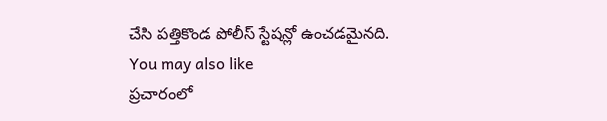చేసి పత్తికొండ పోలీస్ స్టేషన్లో ఉంచడమైనది.
You may also like
ప్రచారంలో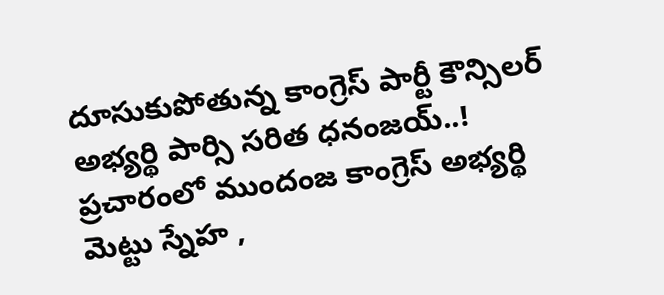దూసుకుపోతున్న కాంగ్రెస్ పార్టీ కౌన్సిలర్ అభ్యర్థి పార్సి సరిత ధనంజయ్..!
ప్రచారంలో ముందంజ కాంగ్రెస్ అభ్యర్థి మెట్టు స్నేహ ,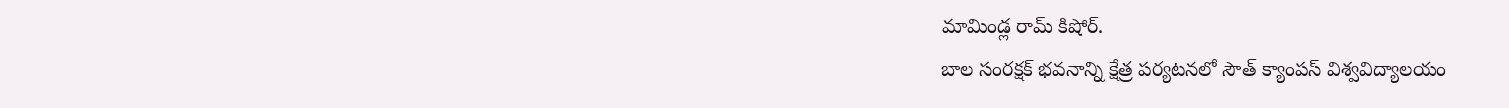మామిండ్ల రామ్ కిషోర్.
బాల సంరక్షక్ భవనాన్ని క్షేత్ర పర్యటనలో సౌత్ క్యాంపస్ విశ్వవిద్యాలయం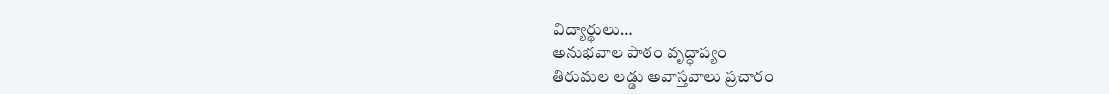విద్యార్థులు…
అనుభవాల పాఠం వృద్ధాప్యం
తిరుమల లడ్డు అవాస్తవాలు ప్రచారం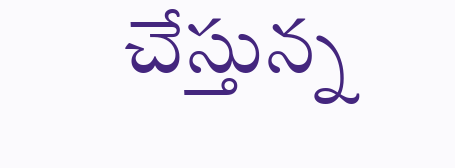చేస్తున్న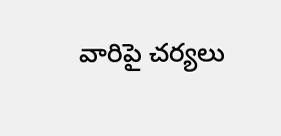వారిపై చర్యలు